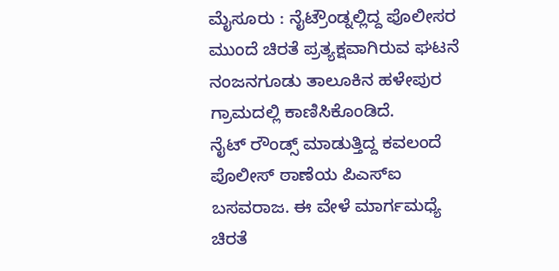ಮೈಸೂರು : ನೈಟ್ರೌಂಡ್ನಲ್ಲಿದ್ದ ಪೊಲೀಸರ ಮುಂದೆ ಚಿರತೆ ಪ್ರತ್ಯಕ್ಷವಾಗಿರುವ ಘಟನೆ ನಂಜನಗೂಡು ತಾಲೂಕಿನ ಹಳೇಪುರ ಗ್ರಾಮದಲ್ಲಿ ಕಾಣಿಸಿಕೊಂಡಿದೆ.
ನೈಟ್ ರೌಂಡ್ಸ್ ಮಾಡುತ್ತಿದ್ದ ಕವಲಂದೆ ಪೊಲೀಸ್ ಠಾಣೆಯ ಪಿಎಸ್ಐ ಬಸವರಾಜ. ಈ ವೇಳೆ ಮಾರ್ಗಮಧ್ಯೆ ಚಿರತೆ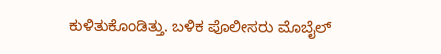ಕುಳಿತುಕೊಂಡಿತ್ತು. ಬಳಿಕ ಪೊಲೀಸರು ಮೊಬೈಲ್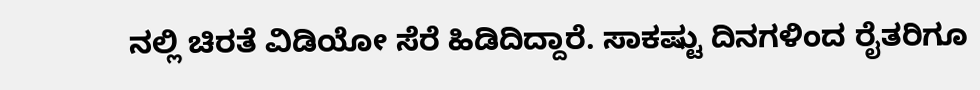ನಲ್ಲಿ ಚಿರತೆ ವಿಡಿಯೋ ಸೆರೆ ಹಿಡಿದಿದ್ದಾರೆ. ಸಾಕಷ್ಟು ದಿನಗಳಿಂದ ರೈತರಿಗೂ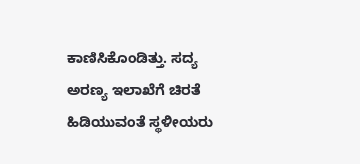ಕಾಣಿಸಿಕೊಂಡಿತ್ತು. ಸದ್ಯ ಅರಣ್ಯ ಇಲಾಖೆಗೆ ಚಿರತೆ ಹಿಡಿಯುವಂತೆ ಸ್ಥಳೀಯರು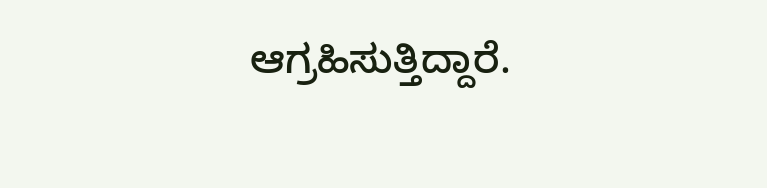ಆಗ್ರಹಿಸುತ್ತಿದ್ದಾರೆ.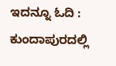ಇದನ್ನೂ ಓದಿ : ಕುಂದಾಪುರದಲ್ಲಿ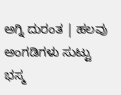ಅಗ್ನಿ ದುರಂತ | ಹಲವು ಅಂಗಡಿಗಳು ಸುಟ್ಟು ಭಸ್ಮ